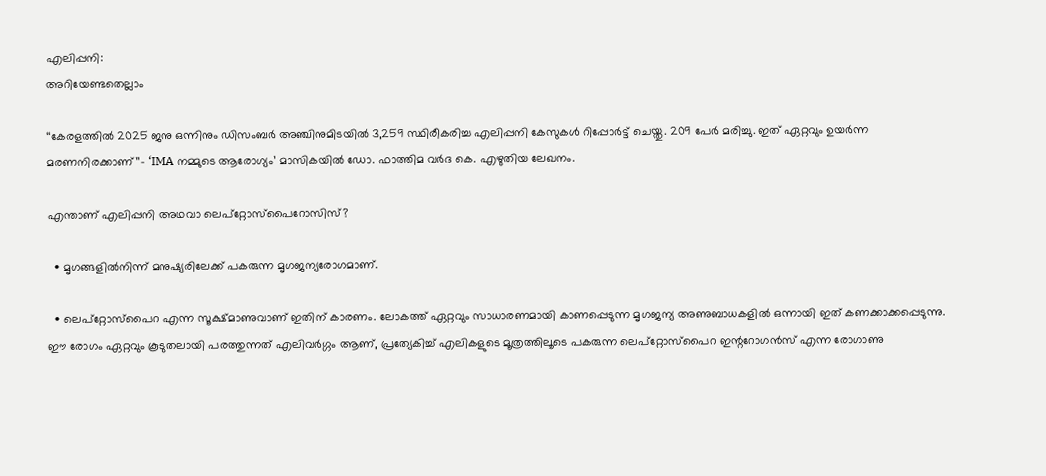എലിപ്പനി:
അറിയേണ്ടതെല്ലാം

‘‘കേരളത്തിൽ 2025 ജനു ഒന്നിനും ഡിസംബർ അഞ്ചിനുമിടയിൽ 3,259 സ്ഥിരീകരിച്ച എലിപ്പനി കേസുകൾ റിപ്പോര്‍ട്ട് ചെയ്തു. 209 പേർ മരിച്ചു. ഇത് ഏറ്റവും ഉയർന്ന മരണനിരക്കാണ്’’- ‘IMA നമ്മുടെ ആരോഗ്യം’ മാസികയിൽ ഡോ. ഫാത്തിമ വർദ കെ. എഴുതിയ ലേഖനം.

എന്താണ് എലിപ്പനി അഥവാ ലെപ്റ്റോസ്പൈറോസിസ്?

  • മൃഗങ്ങളിൽനിന്ന് മനുഷ്യരിലേക്ക് പകരുന്ന മൃഗജന്യരോഗമാണ്.

  • ലെപ്റ്റോസ്പൈറ എന്ന സൂക്ഷ്മാണുവാണ് ഇതിന് കാരണം. ലോകത്ത് ഏറ്റവും സാധാരണമായി കാണപ്പെടുന്ന മൃഗജന്യ അണുബാധകളിൽ ഒന്നായി ഇത് കണക്കാക്കപ്പെടുന്നു. ഈ രോഗം ഏറ്റവും കൂടുതലായി പരത്തുന്നത് എലിവർഗ്ഗം ആണ്, പ്രത്യേകിച്ച് എലികളുടെ മൂത്രത്തിലൂടെ പകരുന്ന ലെപ്റ്റോസ്‌പൈറ ഇന്ററോഗൻസ് എന്ന രോഗാണു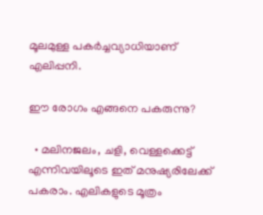മൂലമുള്ള പകർച്ചവ്യാധിയാണ് എലിപ്പനി.

ഈ രോഗം എങ്ങനെ പകരുന്നു?

  • മലിനജലം, ചളി, വെള്ളക്കെട്ട് എന്നിവയിലൂടെ ഇത് മനുഷ്യരിലേക്ക് പകരാം. എലികളുടെ മൂത്രം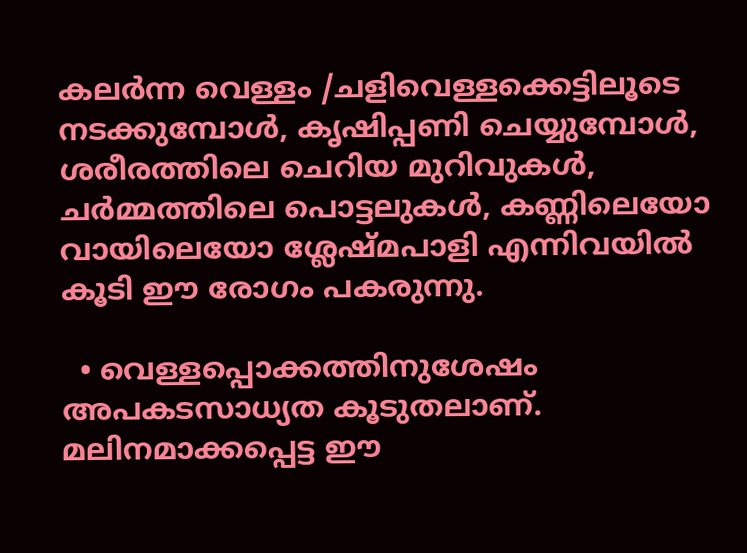കലർന്ന വെള്ളം /ചളിവെള്ളക്കെട്ടിലൂടെ നടക്കുമ്പോൾ, കൃഷിപ്പണി ചെയ്യുമ്പോൾ, ശരീരത്തിലെ ചെറിയ മുറിവുകൾ, ചർമ്മത്തിലെ പൊട്ടലുകൾ, കണ്ണിലെയോ വായിലെയോ ശ്ലേഷ്മപാളി എന്നിവയിൽ കൂടി ഈ രോഗം പകരുന്നു.

  • വെള്ളപ്പൊക്കത്തിനുശേഷം അപകടസാധ്യത കൂടുതലാണ്. മലിനമാക്കപ്പെട്ട ഈ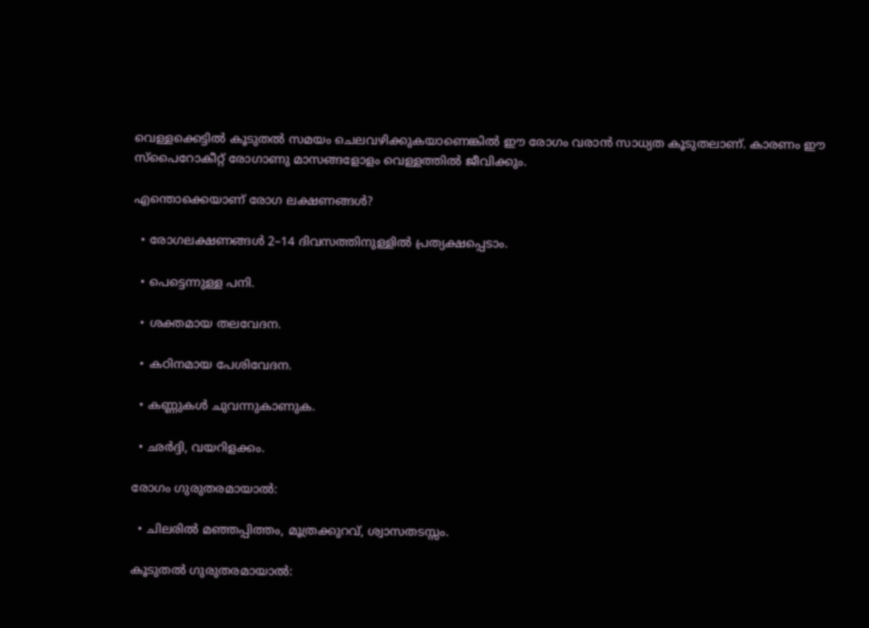വെള്ളക്കെട്ടിൽ കൂടുതൽ സമയം ചെലവഴിക്കുകയാണെങ്കിൽ ഈ രോഗം വരാൻ സാധ്യത കൂടുതലാണ്. കാരണം ഈ സ്പൈറോകീറ്റ് രോഗാണു മാസങ്ങളോളം വെള്ളത്തിൽ ജീവിക്കും.

എന്തൊക്കെയാണ് രോഗ ലക്ഷണങ്ങൾ?

  • രോഗലക്ഷണങ്ങൾ 2–14 ദിവസത്തിനുള്ളിൽ പ്രത്യക്ഷപ്പെടാം.

  • പെട്ടെന്നുള്ള പനി.

  • ശക്തമായ തലവേദന.

  • കഠിനമായ പേശിവേദന.

  • കണ്ണുകൾ ചുവന്നുകാണുക.

  • ഛർദ്ദി, വയറിളക്കം.

രോഗം ഗുരുതരമായാൽ:

  • ചിലരിൽ മഞ്ഞപ്പിത്തം, മൂത്രക്കുറവ്, ശ്വാസതടസ്സം.

കൂടുതൽ ഗുരുതരമായാൽ: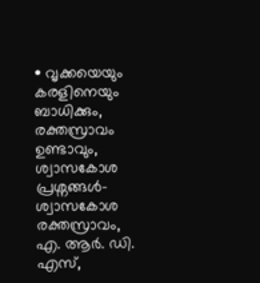• വൃക്കയെയും കരളിനെയും ബാധിക്കും, രക്തസ്രാവം ഉണ്ടാവും, ശ്വാസകോശ പ്രശ്നങ്ങൾ- ശ്വാസകോശ രക്തസ്രാവം, എ. ആർ. ഡി. എസ്,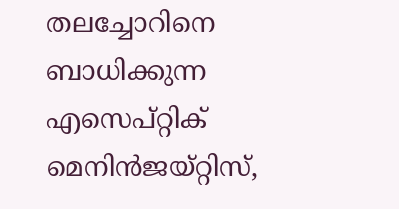തലച്ചോറിനെ ബാധിക്കുന്ന എസെപ്റ്റിക് മെനിൻജയ്റ്റിസ്,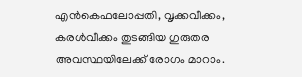എൻകെഫലോപ്പതി, വൃക്കവീക്കം, കരൾവീക്കം തുടങ്ങിയ ഗുരുതര അവസ്ഥയിലേക്ക് രോഗം മാറാം.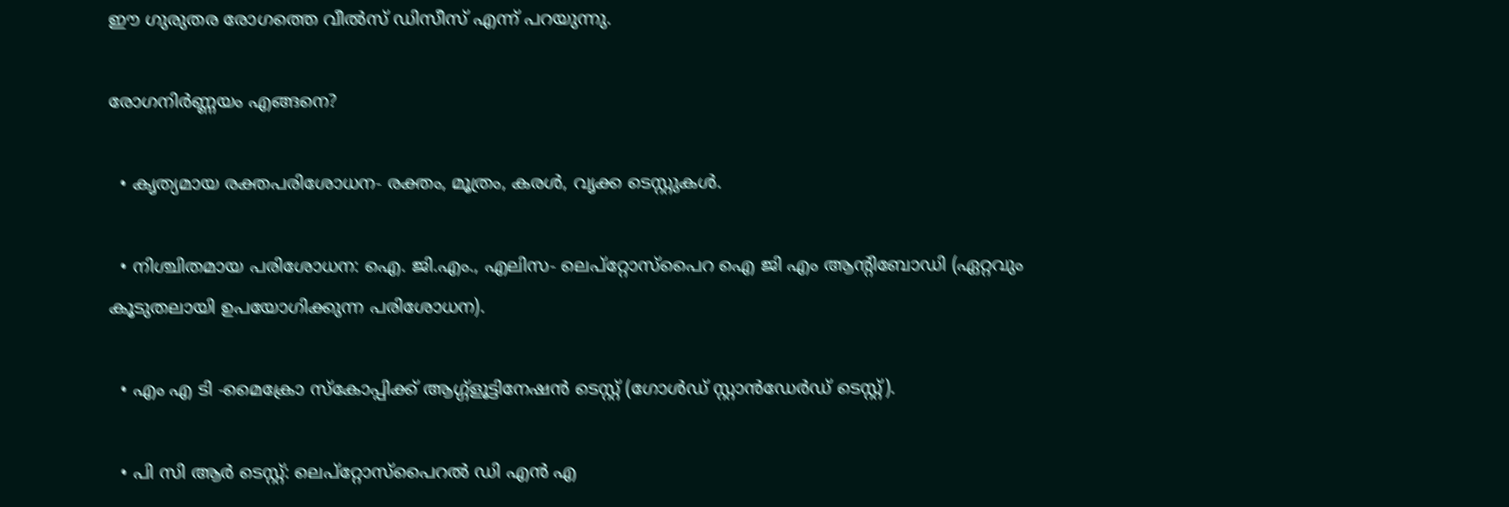ഈ ഗുരുതര രോഗത്തെ വീൽസ് ഡിസീസ് എന്ന് പറയുന്നു.

രോഗനിർണ്ണയം എങ്ങനെ?

  • കൃത്യമായ രക്തപരിശോധന- രക്തം, മൂത്രം, കരൾ, വൃക്ക ടെസ്റ്റുകൾ.

  • നിശ്ചിതമായ പരിശോധന: ഐ. ജി.എം., എലിസ- ലെപ്റ്റോസ്‌പൈറ ഐ ജി എം ആന്റിബോഡി (ഏറ്റവും കൂടുതലായി ഉപയോഗിക്കുന്ന പരിശോധന).

  • എം എ ടി -മൈക്രോ സ്കോപ്പിക്ക് ആഗ്ഗ്‌ളൂട്ടിനേഷൻ ടെസ്റ്റ്‌ (ഗോൾഡ് സ്റ്റാൻഡേർഡ് ടെസ്റ്റ്).

  • പി സി ആർ ടെസ്റ്റ്‌: ലെപ്റ്റോസ്‌പൈറൽ ഡി എൻ എ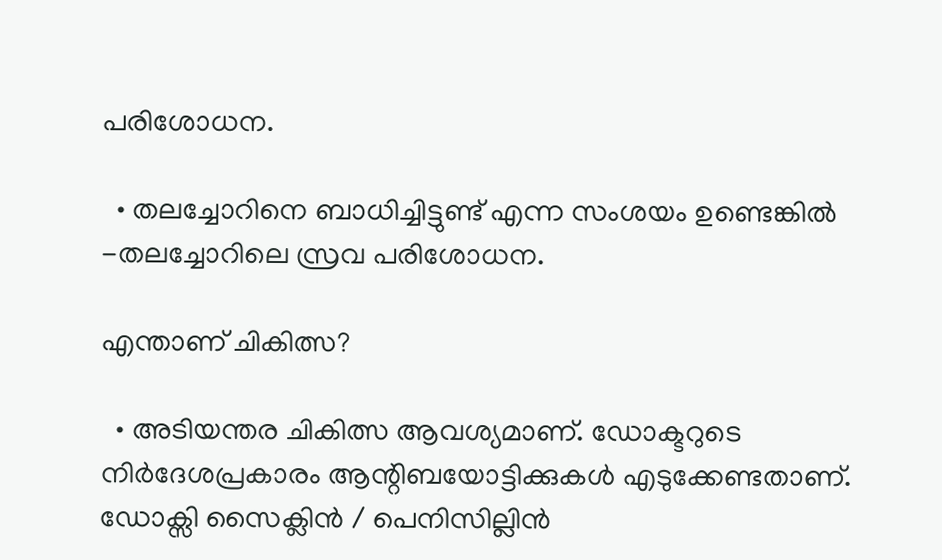പരിശോധന.

  • തലച്ചോറിനെ ബാധിച്ചിട്ടുണ്ട് എന്ന സംശയം ഉണ്ടെങ്കിൽ -തലച്ചോറിലെ സ്രവ പരിശോധന.

എന്താണ് ചികിത്സ?

  • അടിയന്തര ചികിത്സ ആവശ്യമാണ്. ഡോക്ടറുടെ നിർദേശപ്രകാരം ആന്റിബയോട്ടിക്കുകൾ എടുക്കേണ്ടതാണ്. ഡോക്സി സൈക്ലിൻ / പെനിസില്ലിൻ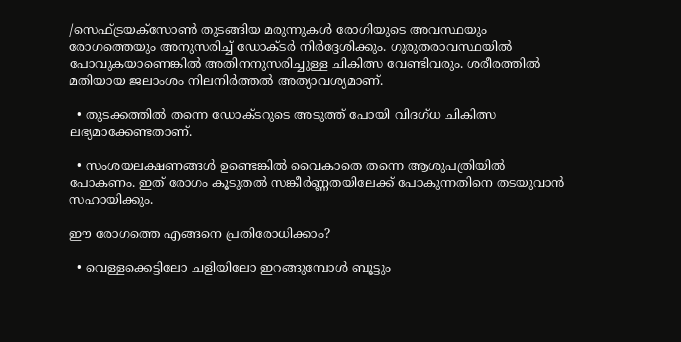/സെഫ്ട്രയക്സോൺ തുടങ്ങിയ മരുന്നുകൾ രോഗിയുടെ അവസ്ഥയും രോഗത്തെയും അനുസരിച്ച് ഡോക്ടർ നിർദ്ദേശിക്കും. ഗുരുതരാവസ്ഥയിൽ പോവുകയാണെങ്കിൽ അതിനനുസരിച്ചുള്ള ചികിത്സ വേണ്ടിവരും. ശരീരത്തിൽ മതിയായ ജലാംശം നിലനിർത്തൽ അത്യാവശ്യമാണ്.

  • തുടക്കത്തിൽ തന്നെ ഡോക്ടറുടെ അടുത്ത് പോയി വിദഗ്ധ ചികിത്സ ലഭ്യമാക്കേണ്ടതാണ്.

  • സംശയലക്ഷണങ്ങൾ ഉണ്ടെങ്കിൽ വൈകാതെ തന്നെ ആശുപത്രിയിൽ പോകണം. ഇത് രോഗം കൂടുതൽ സങ്കീർണ്ണതയിലേക്ക് പോകുന്നതിനെ തടയുവാൻ സഹായിക്കും.

ഈ രോഗത്തെ എങ്ങനെ പ്രതിരോധിക്കാം?

  • വെള്ളക്കെട്ടിലോ ചളിയിലോ ഇറങ്ങുമ്പോൾ ബൂട്ടും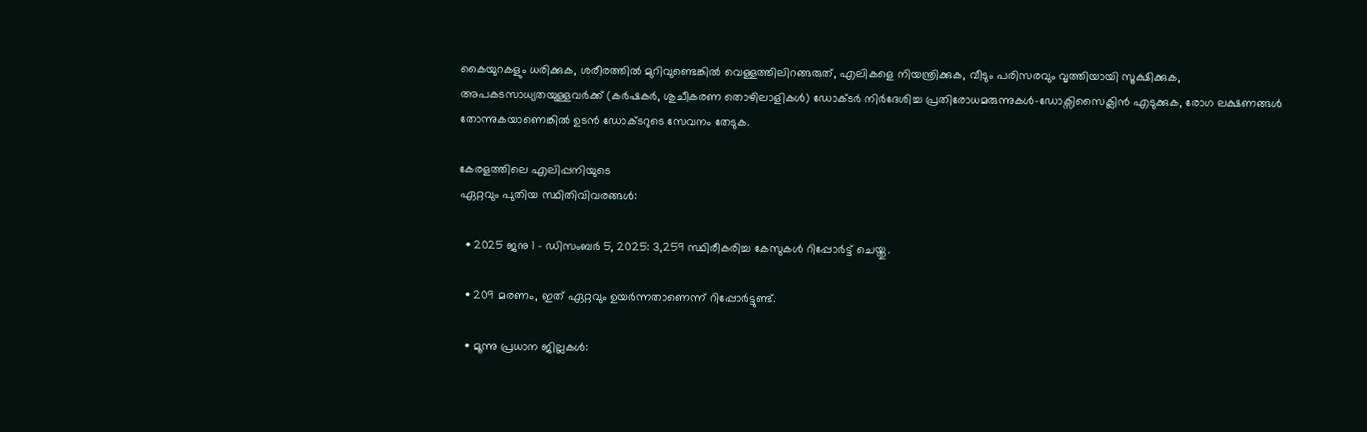കൈയുറകളും ധരിക്കുക, ശരീരത്തിൽ മുറിവുണ്ടെങ്കിൽ വെള്ളത്തിലിറങ്ങരുത്, എലികളെ നിയന്ത്രിക്കുക, വീടും പരിസരവും വൃത്തിയായി സൂക്ഷിക്കുക, അപകടസാധ്യതയുള്ളവർക്ക് (കർഷകർ, ശുചീകരണ തൊഴിലാളികൾ) ഡോക്ടർ നിർദേശിച്ച പ്രതിരോധമരുന്നുകൾ-ഡോക്സിസൈക്ലിൻ എടുക്കുക, രോഗ ലക്ഷണങ്ങൾ തോന്നുകയാണെങ്കിൽ ഉടൻ ഡോക്ടറുടെ സേവനം തേടുക.

കേരളത്തിലെ എലിപ്പനിയുടെ
ഏറ്റവും പുതിയ സ്ഥിതിവിവരങ്ങൾ:

  • 2025 ജനു 1 – ഡിസംബർ 5, 2025: 3,259 സ്ഥിരീകരിച്ച കേസുകൾ റിപ്പോര്‍ട്ട് ചെയ്തു.

  • 209 മരണം, ഇത് ഏറ്റവും ഉയർന്നതാണെന്ന് റിപ്പോർട്ടുണ്ട്.

  • മൂന്നു പ്രധാന ജില്ലകൾ: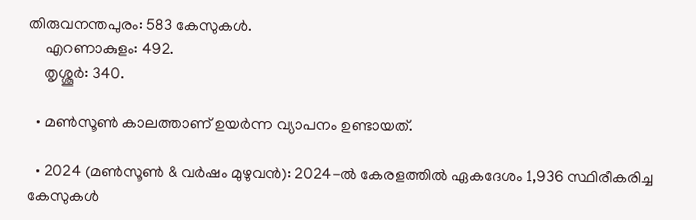തിരുവനന്തപുരം: 583 കേസുകൾ.
    എറണാകുളം: 492.
    തൃശ്ശൂർ: 340.

  • മൺസൂൺ കാലത്താണ് ഉയർന്ന വ്യാപനം ഉണ്ടായത്.

  • 2024 (മൺസൂൺ & വർഷം മുഴുവൻ): 2024-ൽ കേരളത്തിൽ ഏകദേശം 1,936 സ്ഥിരീകരിച്ച കേസുകൾ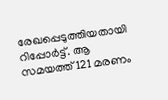രേഖപ്പെടുത്തിയതായി റിപ്പോർട്ട്. ആ സമയത്ത് 121 മരണം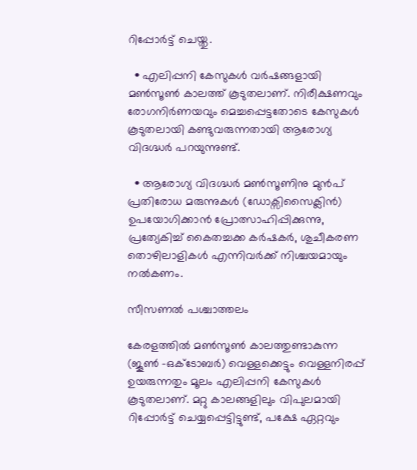റിപ്പോർട്ട് ചെയ്തു.

  • എലിപ്പനി കേസുകൾ വര്‍ഷങ്ങളായി മൺസൂൺ കാലത്ത് കൂടുതലാണ്. നിരീക്ഷണവും രോഗനിർണയവും മെച്ചപ്പെട്ടതോടെ കേസുകൾ കൂടുതലായി കണ്ടുവരുന്നതായി ആരോഗ്യ വിദഗ്ദ്ധർ പറയുന്നുണ്ട്.

  • ആരോഗ്യ വിദഗ്ദ്ധർ മൺസൂണിനു മുൻപ് പ്രതിരോധ മരുന്നുകൾ (ഡോക്സിസൈക്ലിൻ) ഉപയോഗിക്കാൻ പ്രോത്സാഹിപ്പിക്കുന്നു, പ്രത്യേകിച്ച് കൈതച്ചക്ക കർഷകർ, ശുചീകരണ തൊഴിലാളികൾ എന്നിവർക്ക് നിശ്ചയമായും നൽകണം.

സീസണൽ പശ്ചാത്തലം

കേരളത്തിൽ മൺസൂൺ കാലത്തുണ്ടാകുന്ന (ജൂൺ –ഒക്ടോബർ) വെള്ളക്കെട്ടും വെള്ളനിരപ്പ് ഉയരുന്നതും മൂലം എലിപ്പനി കേസുകൾ കൂടുതലാണ്. മറ്റു കാലങ്ങളിലും വിപുലമായി റിപ്പോർട്ട് ചെയ്യപ്പെട്ടിട്ടുണ്ട്, പക്ഷേ ഏറ്റവും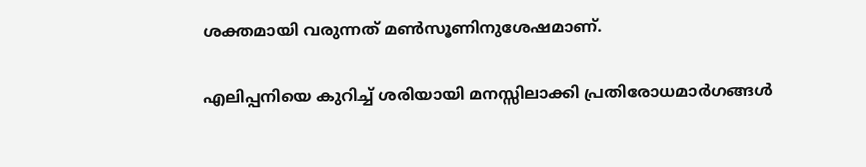ശക്തമായി വരുന്നത് മൺസൂണിനുശേഷമാണ്.

എലിപ്പനിയെ കുറിച്ച് ശരിയായി മനസ്സിലാക്കി പ്രതിരോധമാർഗങ്ങൾ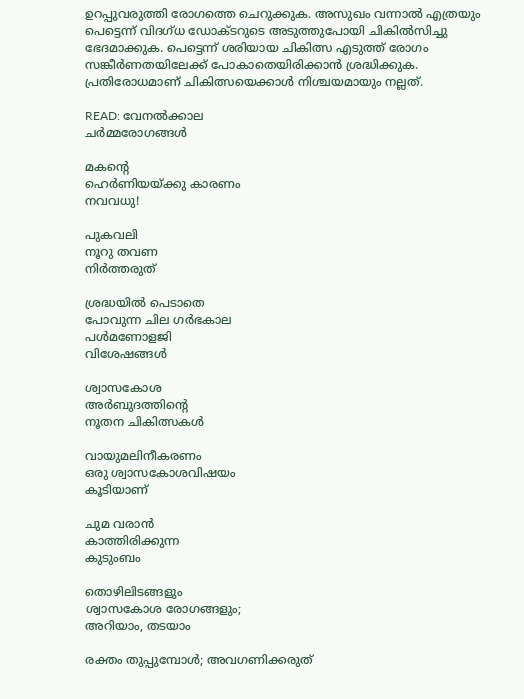ഉറപ്പുവരുത്തി രോഗത്തെ ചെറുക്കുക. അസുഖം വന്നാൽ എത്രയും പെട്ടെന്ന് വിദഗ്ധ ഡോക്ടറുടെ അടുത്തുപോയി ചികിൽസിച്ചു ഭേദമാക്കുക. പെട്ടെന്ന് ശരിയായ ചികിത്സ എടുത്ത് രോഗം സങ്കീർണതയിലേക്ക് പോകാതെയിരിക്കാൻ ശ്രദ്ധിക്കുക. പ്രതിരോധമാണ് ചികിത്സയെക്കാൾ നിശ്ചയമായും നല്ലത്.

READ: വേനൽക്കാല
ചർമ്മരോഗങ്ങൾ

മകന്റെ
ഹെർണിയയ്ക്കു കാരണം
നവവധു!

പുകവലി
നൂറു തവണ
നിർത്തരുത്

ശ്രദ്ധയിൽ പെടാതെ
പോവുന്ന ചില ഗർഭകാല
പൾമണോളജി
വിശേഷങ്ങൾ

ശ്വാസകോശ
അർബുദത്തിന്റെ
നൂതന ചികിത്സകൾ

വായുമലിനീകരണം
ഒരു ശ്വാസകോശവിഷയം
കൂടിയാണ്

ചുമ വരാൻ
കാത്തിരിക്കുന്ന
കുടുംബം

തൊഴിലിടങ്ങളും
ശ്വാസകോശ രോഗങ്ങളും;
അറിയാം, തടയാം

രക്തം തുപ്പുമ്പോൾ; അവഗണിക്കരുത്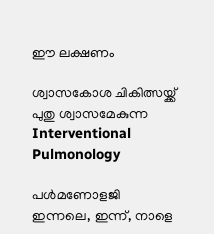ഈ ലക്ഷണം

ശ്വാസകോശ ചികിത്സയ്ക്ക്
പുതു ശ്വാസമേകുന്ന
Interventional
Pulmonology

പൾമണോളജി
ഇന്നലെ, ഇന്ന്, നാളെ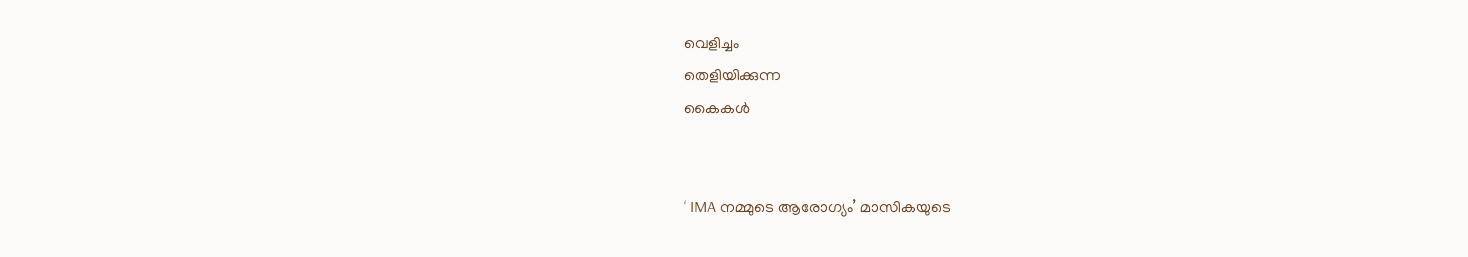വെളിച്ചം
തെളിയിക്കുന്ന
കൈകൾ


‘ IMA നമ്മുടെ ആരോഗ്യം’ മാസികയുടെ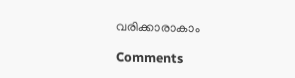വരിക്കാരാകാം

Comments